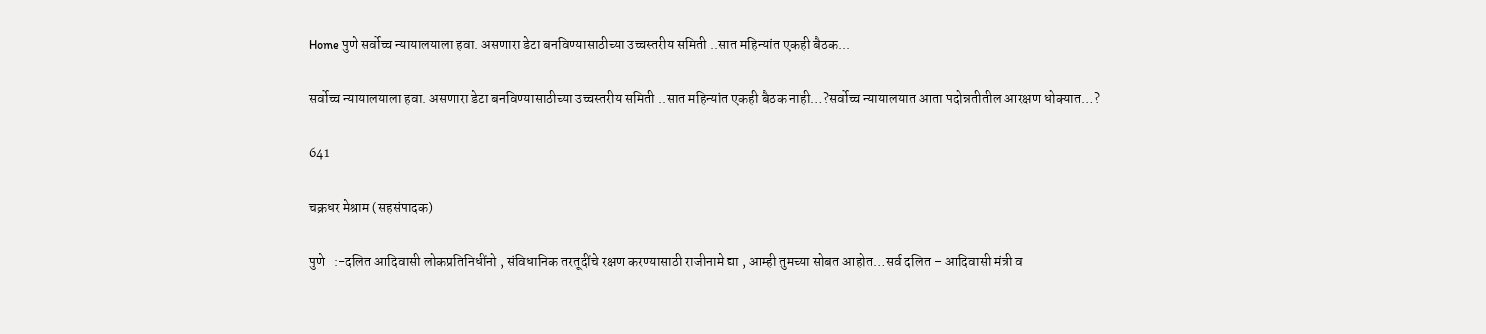Home पुणे सर्वोच्च न्यायालयाला हवा. असणारा डेटा बनविण्यासाठीच्या उच्चस्तरीय समिती ..सात महिन्यांत एकही बैठक...

सर्वोच्च न्यायालयाला हवा. असणारा डेटा बनविण्यासाठीच्या उच्चस्तरीय समिती ..सात महिन्यांत एकही बैठक नाही…?सर्वोच्च न्यायालयात आता पदोन्नतीतील आरक्षण धोक्यात…?

641

चक्रधर मेश्राम (सहसंपादक)

पुणे   :-दलित आदिवासी लोकप्रतिनिधींनो , संविधानिक तरतूदींचे रक्षण करण्यासाठी राजीनामे द्या , आम्ही तुमच्या सोबत आहोत…सर्व दलित – आदिवासी मंत्री व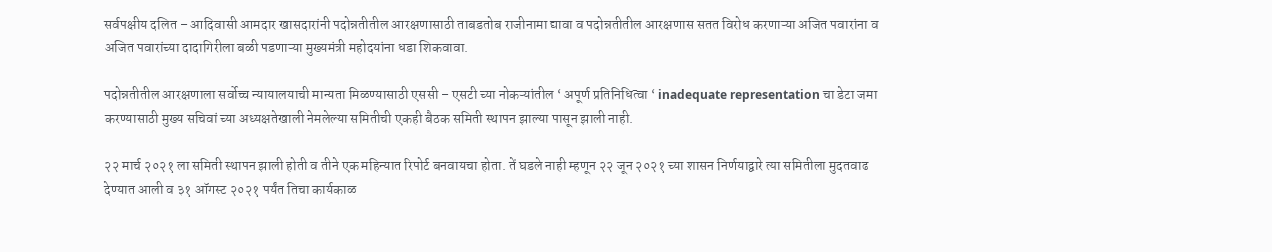सर्वपक्षीय दलित – आदिवासी आमदार खासदारांनी पदोन्नतीतील आरक्षणासाठी ताबडतोब राजीनामा द्यावा व पदोन्नतीतील आरक्षणास सतत विरोध करणाऱ्या अजित पवारांना व अजित पवारांच्या दादागिरीला बळी पडणाऱ्या मुख्यमंत्री महोदयांना धडा शिकवावा.

पदोन्नतीतील आरक्षणाला सर्वोच्च न्यायालयाची मान्यता मिळण्यासाठी एससी – एसटी च्या नोकऱ्यांतील ‘ अपूर्ण प्रतिनिधित्वा ‘ inadequate representation चा डेटा जमा करण्यासाठी मुख्य सचिवां च्या अध्यक्षतेखाली नेमलेल्या समितीची एकही बैठक समिती स्थापन झाल्या पासून झाली नाही.

२२ मार्च २०२१ ला समिती स्थापन झाली होती व तीने एक महिन्यात रिपोर्ट बनवायचा होता. तें घडले नाही म्हणून २२ जून २०२१ च्या शासन निर्णयाद्वारे त्या समितीला मुदतवाढ देण्यात आली व ३१ ऑगस्ट २०२१ पर्यंत तिचा कार्यकाळ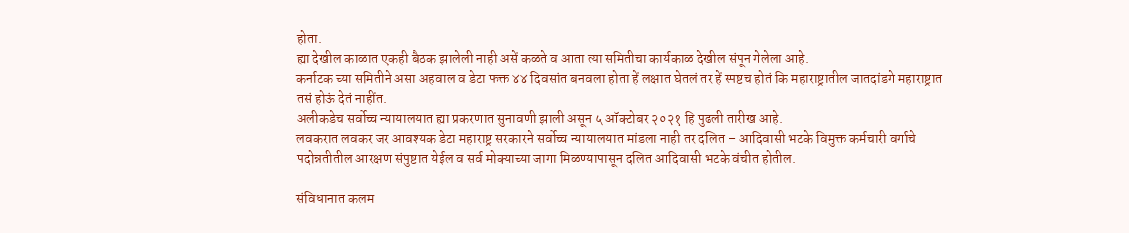होता.
ह्या देखील काळात एकही बैठक झालेली नाही असें कळते व आता त्या समितीचा कार्यकाळ देखील संपून गेलेला आहे.
कर्नाटक च्या समितीने असा अहवाल व डेटा फक्त ४४ दिवसांत बनवला होता हें लक्षात घेतलं तर हें स्पष्टच होतं कि महाराष्ट्रातील जातदांडगे महाराष्ट्रात तसं होऊं देतं नाहींत.
अलीकडेच सर्वोच्च न्यायालयात ह्या प्रकरणात सुनावणी झाली असून ५ ऑक्टोबर २०२१ हि पुढली तारीख आहे.
लवकरात लवकर जर आवश्यक डेटा महाराष्ट्र सरकारने सर्वोच्च न्यायालयात मांडला नाही तर दलित – आदिवासी भटके विमुक्त कर्मचारी वर्गाचे पदोन्नतीतील आरक्षण संपुष्टात येईल व सर्व मोक्याच्या जागा मिळण्यापासून दलित आदिवासी भटके वंचीत होतील.

संविधानात कलम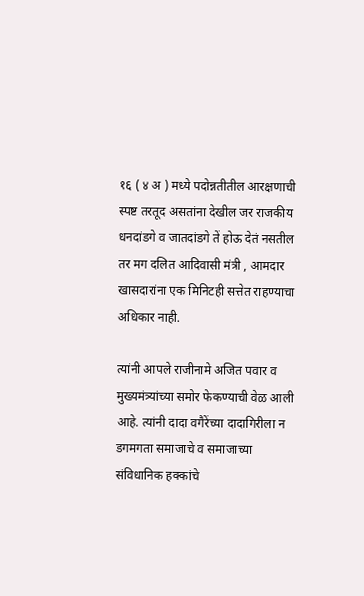१६ ( ४ अ ) मध्ये पदोन्नतीतील आरक्षणाची स्पष्ट तरतूद असतांना देखील जर राजकीय धनदांडगे व जातदांडगे तें होऊ देतं नसतील तर मग दलित आदिवासी मंत्री , आमदार खासदारांना एक मिनिटही सत्तेत राहण्याचा अधिकार नाही.

त्यांनी आपले राजीनामे अजित पवार व मुख्यमंत्र्यांच्या समोर फेकण्याची वेळ आली आहे. त्यांनी दादा वगैरेंच्या दादागिरीला न डगमगता समाजाचे व समाजाच्या संविधानिक हक्कांचे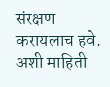संरक्षण करायलाच हवे. अशी माहिती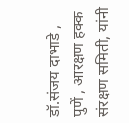डॉ.संजय दाभाडे ,
पुणें , आरक्षण हक्क संरक्षण समिती, यांनी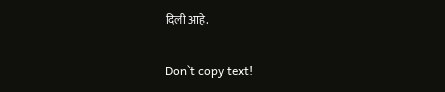दिली आहे.

Don`t copy text!